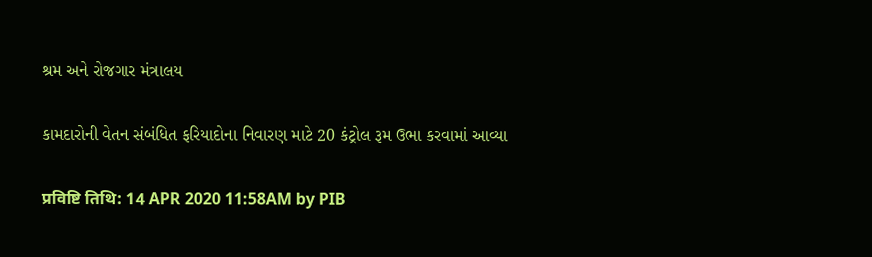શ્રમ અને રોજગાર મંત્રાલય

કામદારોની વેતન સંબંધિત ફરિયાદોના નિવારણ માટે 20 કંટ્રોલ રૂમ ઉભા કરવામાં આવ્યા

प्रविष्टि तिथि: 14 APR 2020 11:58AM by PIB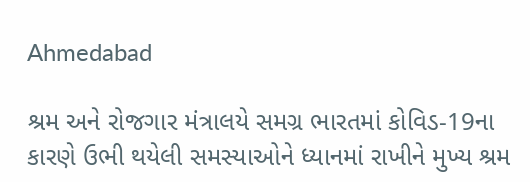Ahmedabad

શ્રમ અને રોજગાર મંત્રાલયે સમગ્ર ભારતમાં કોવિડ-19ના કારણે ઉભી થયેલી સમસ્યાઓને ધ્યાનમાં રાખીને મુખ્ય શ્રમ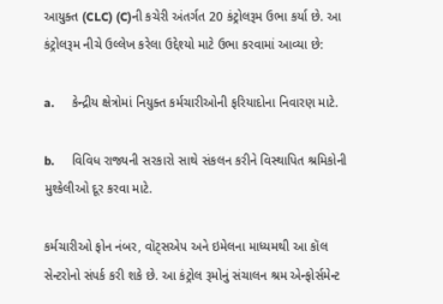આયુક્ત (CLC) (C)ની કચેરી અંતર્ગત 20 કંટ્રોલરૂમ ઉભા કર્યા છે. આ કંટ્રોલરૂમ નીચે ઉલ્લેખ કરેલા ઉદ્દેશ્યો માટે ઉભા કરવામાં આવ્યા છે:

a.      કેન્દ્રીય ક્ષેત્રોમાં નિયુક્ત કર્મચારીઓની ફરિયાદોના નિવારણ માટે.

b.      વિવિધ રાજ્યની સરકારો સાથે સંકલન કરીને વિસ્થાપિત શ્રમિકોની મુશ્કેલીઓ દૂર કરવા માટે.

કર્મચારીઓ ફોન નંબર, વૉટ્સએપ અને ઇમેલના માધ્યમથી આ કૉલ સેન્ટરોનો સંપર્ક કરી શકે છે. આ કંટ્રોલ રૂમોનું સંચાલન શ્રમ એન્ફોર્સમેન્ટ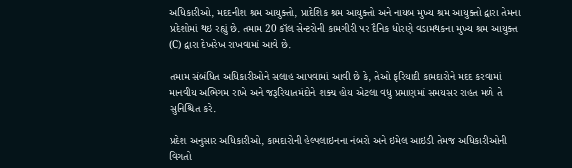અધિકારીઓ, મદદનીશ શ્રમ આયુક્તો, પ્રાદેશિક શ્રમ આયુક્તો અને નાયબ મુખ્ય શ્રમ આયુક્તો દ્વારા તેમના પ્રદેશોમાં થઇ રહ્યું છે. તમામ 20 કૉલ સેન્ટરોની કામગીરી પર દૈનિક ધોરણે વડામથકના મુખ્ય શ્રમ આયુક્ત (C) દ્વારા દેખરેખ રાખવામાં આવે છે.

તમામ સંબંધિત અધિકારીઓને સલાહ આપવામાં આવી છે કે, તેઓ ફરિયાદી કામદારોને મદદ કરવામાં માનવીય અભિગમ રાખે અને જરૂરિયાતમંદોને શક્ય હોય એટલા વધુ પ્રમાણમાં સમયસર રાહત મળે તે સુનિશ્ચિત કરે.

પ્રદેશ અનુસાર અધિકારીઓ, કામદારોની હેલ્પલાઇનના નંબરો અને ઇમેલ આઇડી તેમજ અધિકારીઓની વિગતો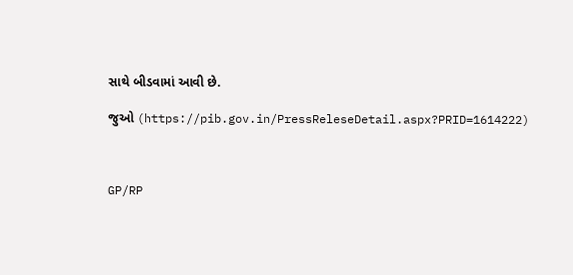સાથે બીડવામાં આવી છે.

જુઓ (https://pib.gov.in/PressReleseDetail.aspx?PRID=1614222)



GP/RP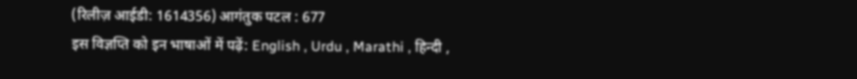(रिलीज़ आईडी: 1614356) आगंतुक पटल : 677
इस विज्ञप्ति को इन भाषाओं में पढ़ें: English , Urdu , Marathi , हिन्दी ,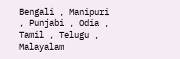Bengali , Manipuri , Punjabi , Odia , Tamil , Telugu , Malayalam